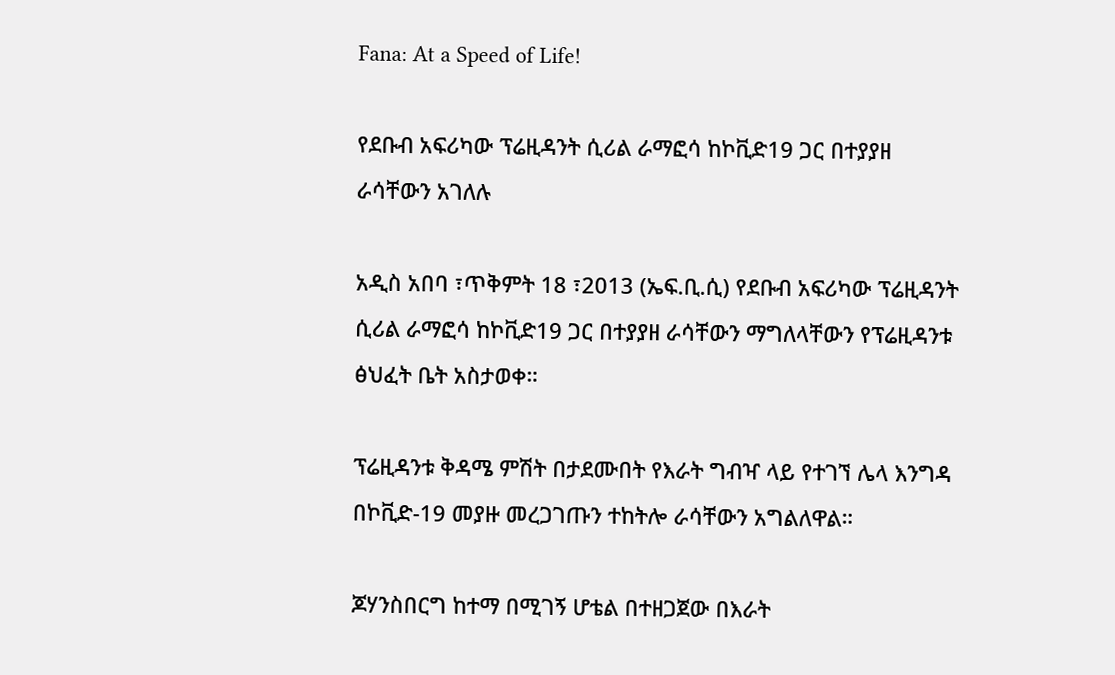Fana: At a Speed of Life!

የደቡብ አፍሪካው ፕሬዚዳንት ሲሪል ራማፎሳ ከኮቪድ19 ጋር በተያያዘ ራሳቸውን አገለሉ

አዲስ አበባ ፣ጥቅምት 18 ፣2013 (ኤፍ.ቢ.ሲ) የደቡብ አፍሪካው ፕሬዚዳንት ሲሪል ራማፎሳ ከኮቪድ19 ጋር በተያያዘ ራሳቸውን ማግለላቸውን የፕሬዚዳንቱ ፅህፈት ቤት አስታወቀ።

ፕሬዚዳንቱ ቅዳሜ ምሽት በታደሙበት የእራት ግብዣ ላይ የተገኘ ሌላ እንግዳ በኮቪድ-19 መያዙ መረጋገጡን ተከትሎ ራሳቸውን አግልለዋል።

ጆሃንስበርግ ከተማ በሚገኝ ሆቴል በተዘጋጀው በእራት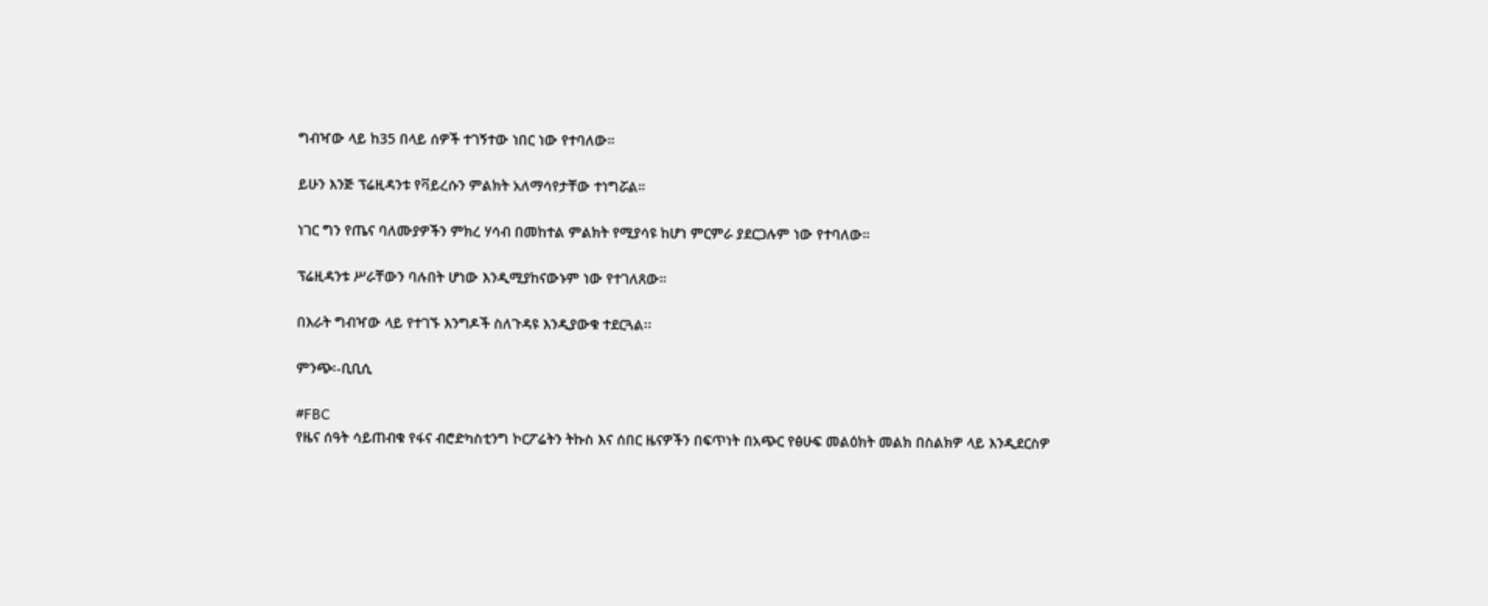ግብዣው ላይ ከ35 በላይ ሰዎች ተገኝተው ነበር ነው የተባለው።

ይሁን እንጅ ፕሬዚዳንቱ የቫይረሱን ምልክት አለማሳየታቸው ተነግሯል።

ነገር ግን የጤና ባለሙያዎችን ምክረ ሃሳብ በመከተል ምልክት የሚያሳዩ ከሆነ ምርምራ ያደርጋሉም ነው የተባለው።

ፕሬዚዳንቱ ሥራቸውን ባሉበት ሆነው እንዲሚያከናውኑም ነው የተገለጸው።

በእራት ግብዣው ላይ የተገኙ እንግዶች ስለጉዳዩ እንዲያውቁ ተደርጓል፡፡

ምንጭ፡-ቢቢሲ

#FBC
የዜና ሰዓት ሳይጠብቁ የፋና ብሮድካስቲንግ ኮርፖሬትን ትኩስ እና ሰበር ዜናዎችን በፍጥነት በአጭር የፅሁፍ መልዕክት መልክ በስልክዎ ላይ እንዲደርስዎ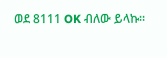ወደ 8111 OK ብለው ይላኩ።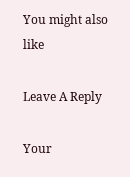You might also like

Leave A Reply

Your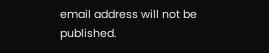email address will not be published.